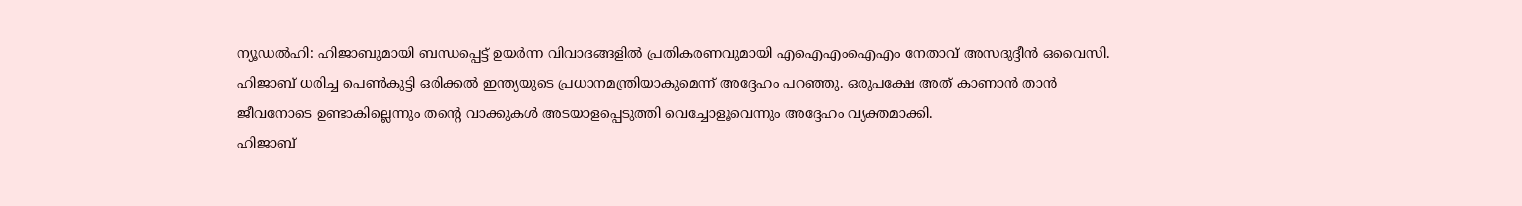ന്യൂഡൽഹി: ഹിജാബുമായി ബന്ധപ്പെട്ട് ഉയർന്ന വിവാദങ്ങളിൽ പ്രതികരണവുമായി എഐഎംഐഎം നേതാവ് അസദുദ്ദീൻ ഒവൈസി. ഹിജാബ് ധരിച്ച പെൺകുട്ടി ഒരിക്കൽ ഇന്ത്യയുടെ പ്രധാനമന്ത്രിയാകുമെന്ന് അദ്ദേഹം പറഞ്ഞു. ഒരുപക്ഷേ അത് കാണാൻ താൻ ജീവനോടെ ഉണ്ടാകില്ലെന്നും തന്റെ വാക്കുകൾ അടയാളപ്പെടുത്തി വെച്ചോളൂവെന്നും അദ്ദേഹം വ്യക്തമാക്കി.
ഹിജാബ്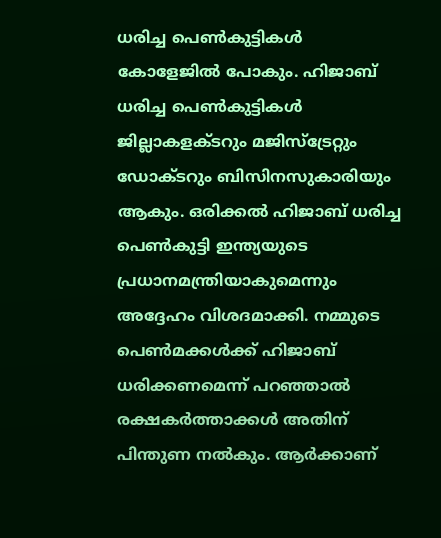ധരിച്ച പെൺകുട്ടികൾ കോളേജിൽ പോകും. ഹിജാബ് ധരിച്ച പെൺകുട്ടികൾ ജില്ലാകളക്ടറും മജിസ്ട്രേറ്റും ഡോക്ടറും ബിസിനസുകാരിയും ആകും. ഒരിക്കൽ ഹിജാബ് ധരിച്ച പെൺകുട്ടി ഇന്ത്യയുടെ പ്രധാനമന്ത്രിയാകുമെന്നും അദ്ദേഹം വിശദമാക്കി. നമ്മുടെ പെൺമക്കൾക്ക് ഹിജാബ് ധരിക്കണമെന്ന് പറഞ്ഞാൽ രക്ഷകർത്താക്കൾ അതിന് പിന്തുണ നൽകും. ആർക്കാണ്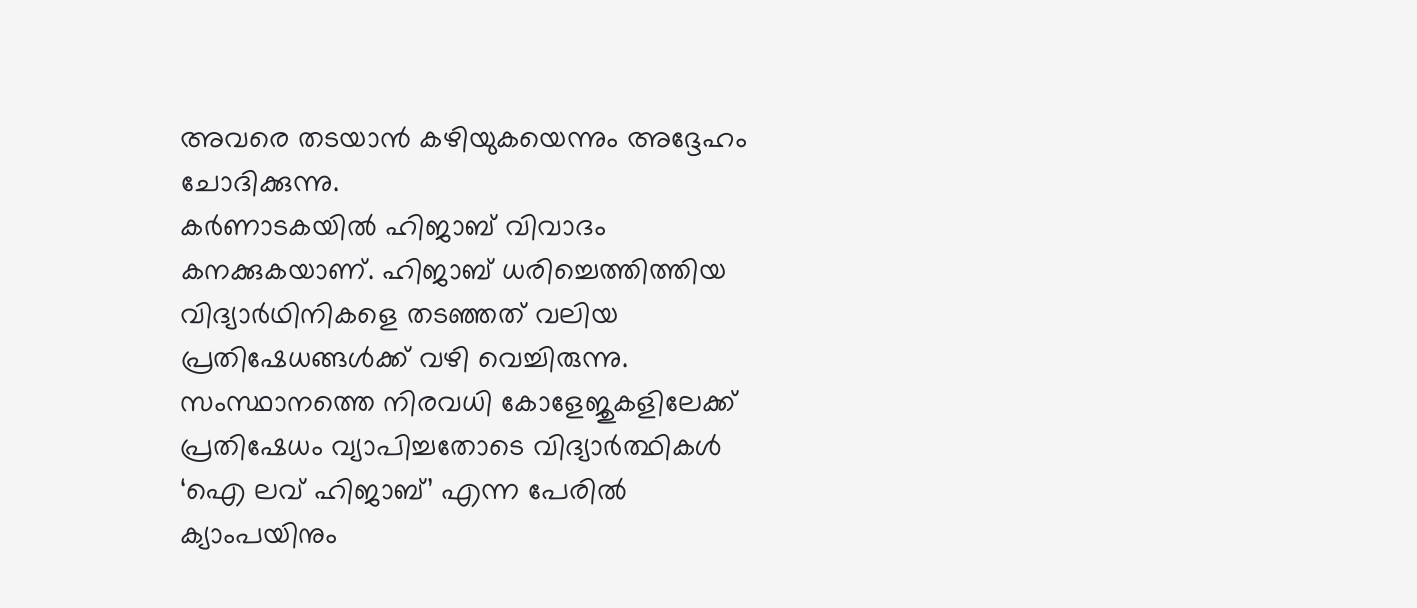അവരെ തടയാൻ കഴിയുകയെന്നും അദ്ദേഹം ചോദിക്കുന്നു.
കർണാടകയിൽ ഹിജാബ് വിവാദം കനക്കുകയാണ്. ഹിജാബ് ധരിച്ചെത്തിത്തിയ വിദ്യാർഥിനികളെ തടഞ്ഞത് വലിയ പ്രതിഷേധങ്ങൾക്ക് വഴി വെച്ചിരുന്നു. സംസ്ഥാനത്തെ നിരവധി കോളേജുകളിലേക്ക് പ്രതിഷേധം വ്യാപിച്ചതോടെ വിദ്യാർത്ഥികൾ ‘ഐ ലവ് ഹിജാബ്’ എന്ന പേരിൽ ക്യാംപയിനും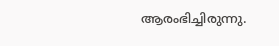ആരംഭിച്ചിരുന്നു.